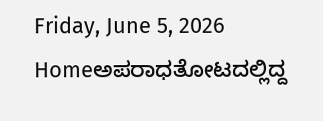Friday, June 5, 2026
Homeಅಪರಾಧತೋಟದಲ್ಲಿದ್ದ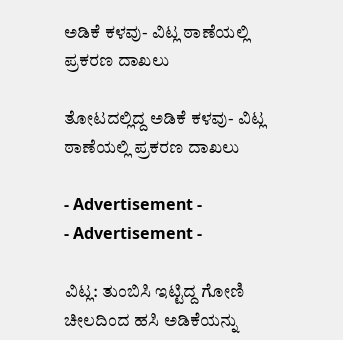ಅಡಿಕೆ ಕಳವು- ವಿಟ್ಲ ಠಾಣೆಯಲ್ಲಿ ಪ್ರಕರಣ ದಾಖಲು

ತೋಟದಲ್ಲಿದ್ದ ಅಡಿಕೆ ಕಳವು- ವಿಟ್ಲ ಠಾಣೆಯಲ್ಲಿ ಪ್ರಕರಣ ದಾಖಲು

- Advertisement -
- Advertisement -

ವಿಟ್ಲ: ತುಂಬಿಸಿ ಇಟ್ಟಿದ್ದ ಗೋಣಿ ಚೀಲದಿಂದ ಹಸಿ ಅಡಿಕೆಯನ್ನು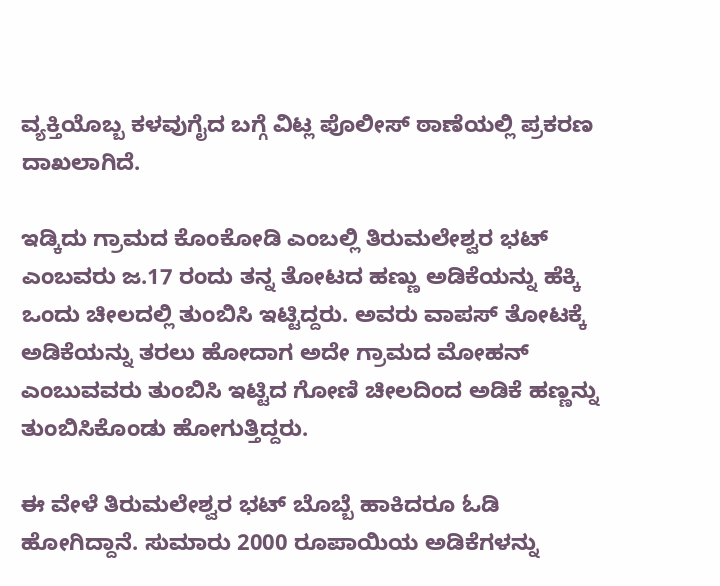ವ್ಯಕ್ತಿಯೊಬ್ಬ ಕಳವುಗೈದ ಬಗ್ಗೆ ವಿಟ್ಲ ಪೊಲೀಸ್ ಠಾಣೆಯಲ್ಲಿ ಪ್ರಕರಣ ದಾಖಲಾಗಿದೆ.

ಇಡ್ಕಿದು ಗ್ರಾಮದ ಕೊಂಕೋಡಿ ಎಂಬಲ್ಲಿ ತಿರುಮಲೇಶ್ವರ ಭಟ್ ಎಂಬವರು ಜ.17 ರಂದು ತನ್ನ ತೋಟದ ಹಣ್ಣು ಅಡಿಕೆಯನ್ನು ಹೆಕ್ಕಿ ಒಂದು ಚೀಲದಲ್ಲಿ ತುಂಬಿಸಿ ಇಟ್ಟಿದ್ದರು. ಅವರು ವಾಪಸ್ ತೋಟಕ್ಕೆ ಅಡಿಕೆಯನ್ನು ತರಲು ಹೋದಾಗ ಅದೇ ಗ್ರಾಮದ ಮೋಹನ್ ಎಂಬುವವರು ತುಂಬಿಸಿ ಇಟ್ಟಿದ ಗೋಣಿ ಚೀಲದಿಂದ ಅಡಿಕೆ ಹಣ್ಣನ್ನು ತುಂಬಿಸಿಕೊಂಡು ಹೋಗುತ್ತಿದ್ದರು.

ಈ ವೇಳೆ ತಿರುಮಲೇಶ್ವರ ಭಟ್ ಬೊಬ್ಬೆ ಹಾಕಿದರೂ ಓಡಿ ಹೋಗಿದ್ದಾನೆ. ಸುಮಾರು 2000 ರೂಪಾಯಿಯ ಅಡಿಕೆಗಳನ್ನು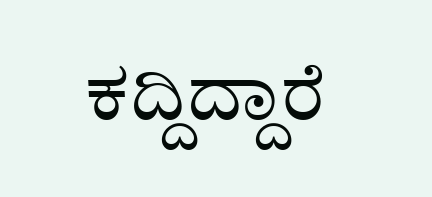ಕದ್ದಿದ್ದಾರೆ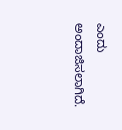ಎಂದು ಅಂದಾಜಿಸಲಾಗಿದೆ.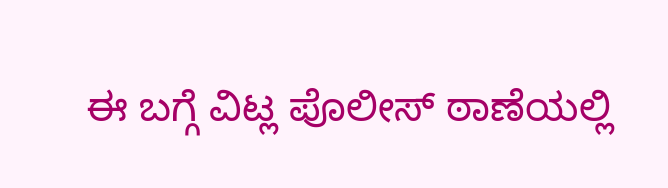ಈ ಬಗ್ಗೆ ವಿಟ್ಲ ಪೊಲೀಸ್ ಠಾಣೆಯಲ್ಲಿ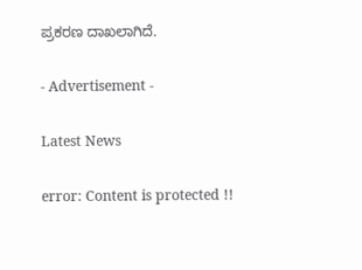ಪ್ರಕರಣ ದಾಖಲಾಗಿದೆ.

- Advertisement -

Latest News

error: Content is protected !!